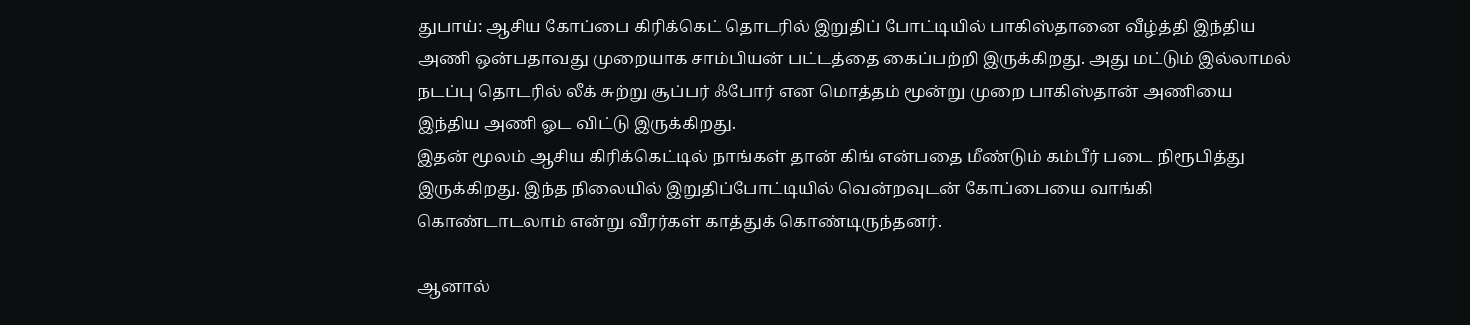துபாய்: ஆசிய கோப்பை கிரிக்கெட் தொடரில் இறுதிப் போட்டியில் பாகிஸ்தானை வீழ்த்தி இந்திய அணி ஒன்பதாவது முறையாக சாம்பியன் பட்டத்தை கைப்பற்றி இருக்கிறது. அது மட்டும் இல்லாமல் நடப்பு தொடரில் லீக் சுற்று சூப்பர் ஃபோர் என மொத்தம் மூன்று முறை பாகிஸ்தான் அணியை இந்திய அணி ஓட விட்டு இருக்கிறது.
இதன் மூலம் ஆசிய கிரிக்கெட்டில் நாங்கள் தான் கிங் என்பதை மீண்டும் கம்பீர் படை நிரூபித்து இருக்கிறது. இந்த நிலையில் இறுதிப்போட்டியில் வென்றவுடன் கோப்பையை வாங்கி கொண்டாடலாம் என்று வீரர்கள் காத்துக் கொண்டிருந்தனர்.

ஆனால்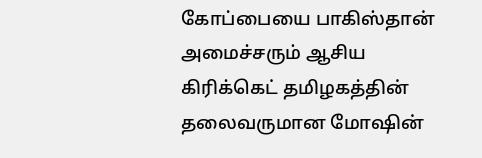கோப்பையை பாகிஸ்தான் அமைச்சரும் ஆசிய கிரிக்கெட் தமிழகத்தின் தலைவருமான மோஷின்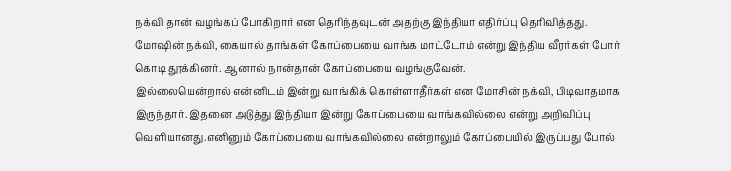நக்வி தான் வழங்கப் போகிறார் என தெரிந்தவுடன் அதற்கு இந்தியா எதிர்ப்பு தெரிவித்தது. மோஷின் நக்வி, கையால் தாங்கள் கோப்பையை வாங்க மாட்டோம் என்று இந்திய வீரர்கள் போர் கொடி தூக்கினர். ஆனால் நான்தான் கோப்பையை வழங்குவேன்.
இல்லையென்றால் என்னிடம் இன்று வாங்கிக் கொள்ளாதீர்கள் என மோசின் நக்வி, பிடிவாதமாக இருந்தார். இதனை அடுத்து இந்தியா இன்று கோப்பையை வாங்கவில்லை என்று அறிவிப்பு வெளியானது.எனினும் கோப்பையை வாங்கவில்லை என்றாலும் கோப்பையில் இருப்பது போல்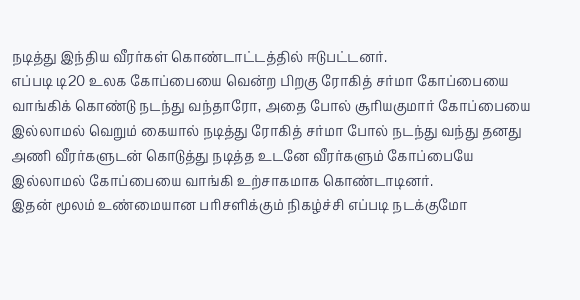நடித்து இந்திய வீரர்கள் கொண்டாட்டத்தில் ஈடுபட்டனர்.
எப்படி டி20 உலக கோப்பையை வென்ற பிறகு ரோகித் சர்மா கோப்பையை வாங்கிக் கொண்டு நடந்து வந்தாரோ, அதை போல் சூரியகுமார் கோப்பையை இல்லாமல் வெறும் கையால் நடித்து ரோகித் சர்மா போல் நடந்து வந்து தனது அணி வீரர்களுடன் கொடுத்து நடித்த உடனே வீரர்களும் கோப்பையே இல்லாமல் கோப்பையை வாங்கி உற்சாகமாக கொண்டாடினர்.
இதன் மூலம் உண்மையான பரிசளிக்கும் நிகழ்ச்சி எப்படி நடக்குமோ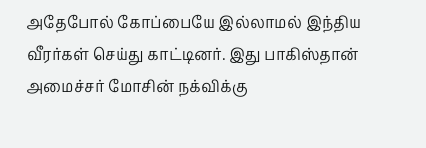அதேபோல் கோப்பையே இல்லாமல் இந்திய வீரர்கள் செய்து காட்டினர். இது பாகிஸ்தான் அமைச்சர் மோசின் நக்விக்கு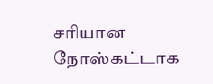சரியான நோஸ்கட்டாக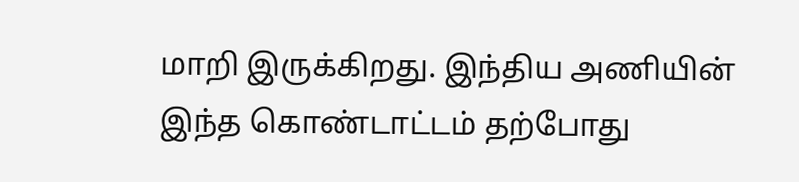மாறி இருக்கிறது. இந்திய அணியின் இந்த கொண்டாட்டம் தற்போது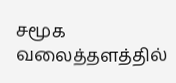சமூக வலைத்தளத்தில்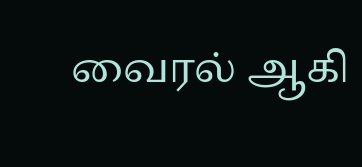வைரல் ஆகி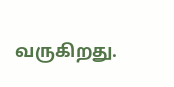வருகிறது.